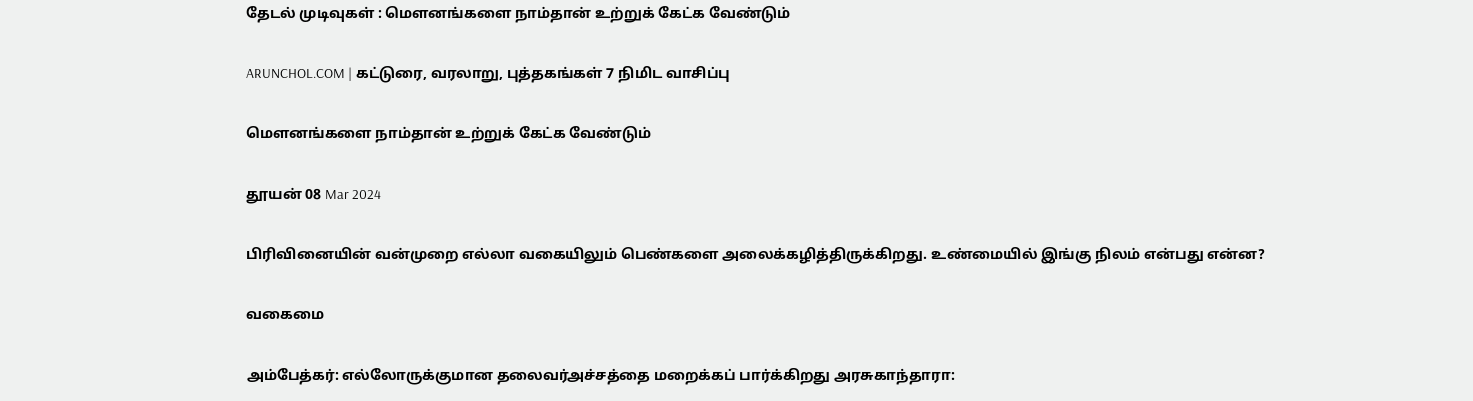தேடல் முடிவுகள் : மௌனங்களை நாம்தான் உற்றுக் கேட்க வேண்டும்

ARUNCHOL.COM | கட்டுரை, வரலாறு, புத்தகங்கள் 7 நிமிட வாசிப்பு

மௌனங்களை நாம்தான் உற்றுக் கேட்க வேண்டும்

தூயன் 08 Mar 2024

பிரிவினையின் வன்முறை எல்லா வகையிலும் பெண்களை அலைக்கழித்திருக்கிறது. உண்மையில் இங்கு நிலம் என்பது என்ன?

வகைமை

அம்பேத்கர்: எல்லோருக்குமான தலைவர்அச்சத்தை மறைக்கப் பார்க்கிறது அரசுகாந்தாரா: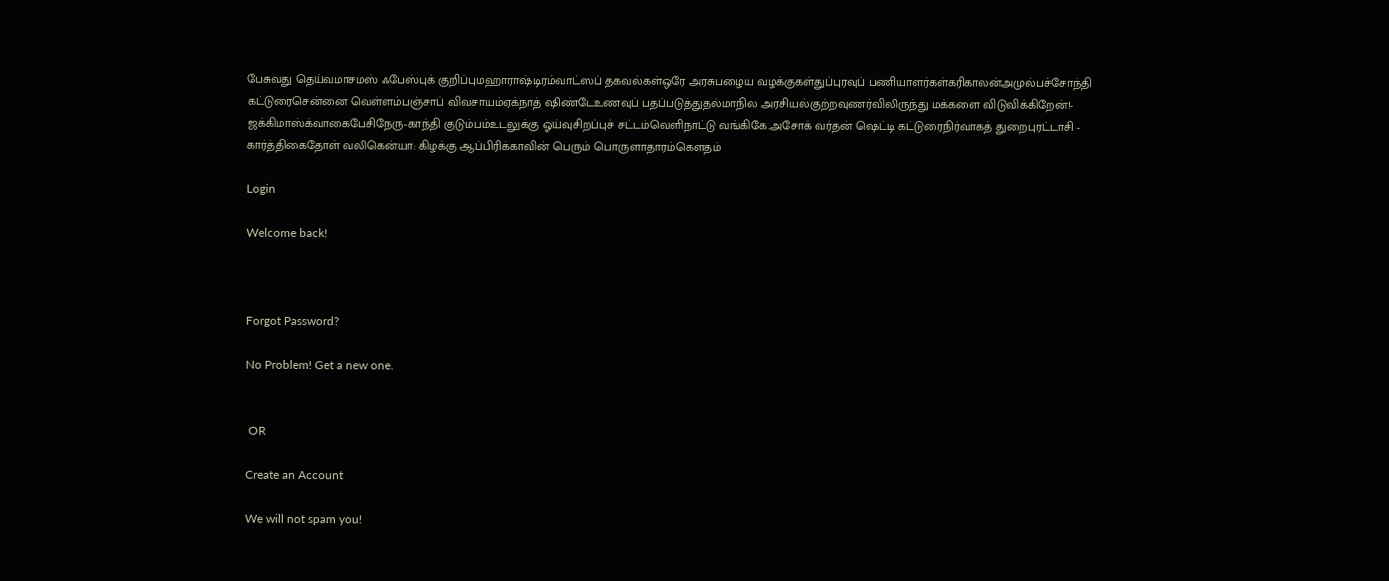பேசுவது தெய்வமாசமஸ் ஃபேஸ்புக் குறிப்புமஹாராஷ்டிரம்வாட்ஸப் தகவல்கள்ஒரே அரசுபழைய வழக்குகள்துப்புரவுப் பணியாளர்கள்கரிகாலன்அமுல்பச்சோந்தி கட்டுரைசென்னை வெள்ளம்பஞ்சாப் விவசாயம்ஏக்நாத் ஷிண்டேஉணவுப் பதப்படுத்துதல்மாநில அரசியல்குற்றவுணர்விலிருந்து மக்களை விடுவிக்கிறேன்!- ஜக்கிமாஸ்க்வாகைபேசிநேரு-காந்தி குடும்பம்உடலுக்கு ஓய்வுசிறப்புச் சட்டம்வெளிநாட்டு வங்கிகே.அசோக் வர்தன் ஷெட்டி கட்டுரைநிர்வாகத் துறைபுரட்டாசி - கார்த்திகைதோள் வலிகென்யா: கிழக்கு ஆப்பிரிக்காவின் பெரும் பொருளாதாரம்கௌதம்

Login

Welcome back!



Forgot Password?

No Problem! Get a new one.


 OR

Create an Account

We will not spam you!